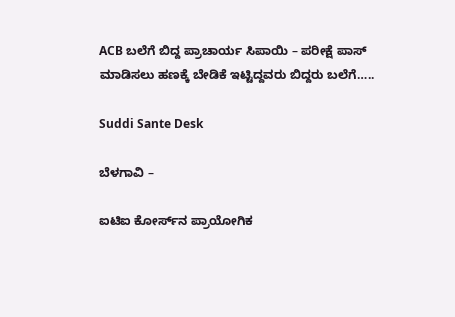ACB ಬಲೆಗೆ ಬಿದ್ದ ಪ್ರಾಚಾರ್ಯ ಸಿಪಾಯಿ – ಪರೀಕ್ಷೆ ಪಾಸ್ ಮಾಡಿಸಲು ಹಣಕ್ಕೆ ಬೇಡಿಕೆ ಇಟ್ಟಿದ್ದವರು ಬಿದ್ದರು ಬಲೆಗೆ…..

Suddi Sante Desk

ಬೆಳಗಾವಿ –

ಐಟಿಐ ಕೋರ್ಸ್‌ನ ಪ್ರಾಯೋಗಿಕ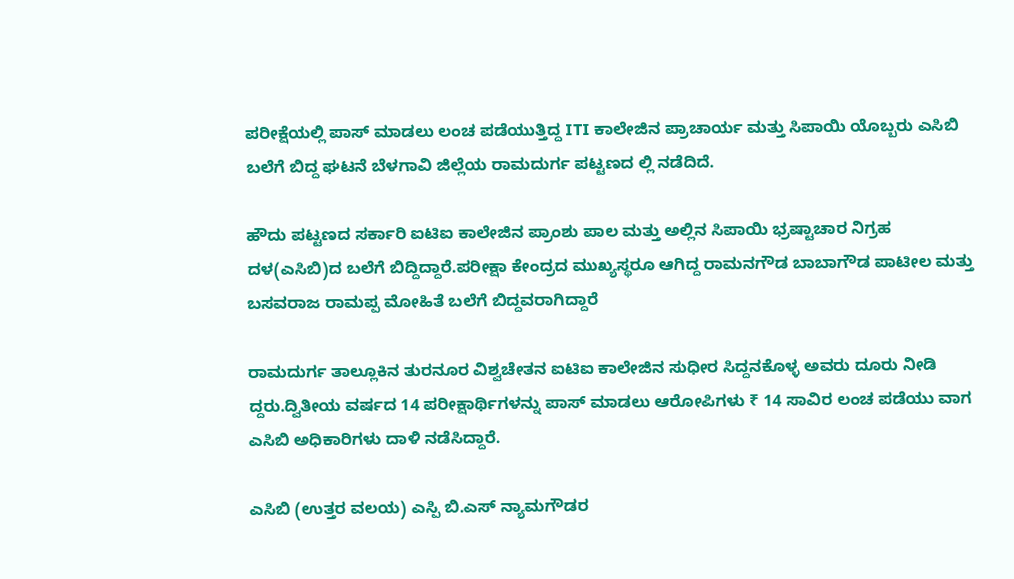ಪರೀಕ್ಷೆಯಲ್ಲಿ ಪಾಸ್ ಮಾಡಲು ಲಂಚ ಪಡೆಯುತ್ತಿದ್ದ ITI ಕಾಲೇಜಿನ ಪ್ರಾಚಾರ್ಯ ಮತ್ತು ಸಿಪಾಯಿ ಯೊಬ್ಬರು ಎಸಿಬಿ ಬಲೆಗೆ ಬಿದ್ದ ಘಟನೆ ಬೆಳಗಾವಿ ಜಿಲ್ಲೆಯ ರಾಮದುರ್ಗ ಪಟ್ಟಣದ ಲ್ಲಿ ನಡೆದಿದೆ.

ಹೌದು ಪಟ್ಟಣದ ಸರ್ಕಾರಿ ಐಟಿಐ ಕಾಲೇಜಿನ ಪ್ರಾಂಶು ಪಾಲ ಮತ್ತು ಅಲ್ಲಿನ ಸಿಪಾಯಿ ಭ್ರಷ್ಟಾಚಾರ ನಿಗ್ರಹ ದಳ(ಎಸಿಬಿ)ದ ಬಲೆಗೆ ಬಿದ್ದಿದ್ದಾರೆ.ಪರೀಕ್ಷಾ ಕೇಂದ್ರದ ಮುಖ್ಯಸ್ಥರೂ ಆಗಿದ್ದ ರಾಮನಗೌಡ ಬಾಬಾಗೌಡ ಪಾಟೀಲ ಮತ್ತು ಬಸವರಾಜ ರಾಮಪ್ಪ ಮೋಹಿತೆ ಬಲೆಗೆ ಬಿದ್ದವರಾಗಿದ್ದಾರೆ

ರಾಮದುರ್ಗ ತಾಲ್ಲೂಕಿನ ತುರನೂರ ವಿಶ್ವಚೇತನ ಐಟಿಐ ಕಾಲೇಜಿನ ಸುಧೀರ ಸಿದ್ದನಕೊಳ್ಳ ಅವರು ದೂರು ನೀಡಿ ದ್ದರು.ದ್ವಿತೀಯ ವರ್ಷದ 14 ಪರೀಕ್ಷಾರ್ಥಿಗಳನ್ನು ಪಾಸ್ ಮಾಡಲು ಆರೋಪಿಗಳು ₹ 14 ಸಾವಿರ ಲಂಚ ಪಡೆಯು ವಾಗ ಎಸಿಬಿ ಅಧಿಕಾರಿಗಳು ದಾಳಿ ನಡೆಸಿದ್ದಾರೆ.

ಎಸಿಬಿ (ಉತ್ತರ ವಲಯ) ಎಸ್ಪಿ ಬಿ.ಎಸ್ ನ್ಯಾಮಗೌಡರ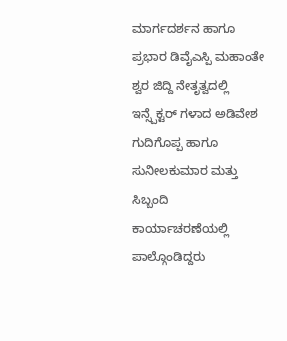ಮಾರ್ಗದರ್ಶನ ಹಾಗೂ ಪ್ರಭಾರ ಡಿವೈಎಸ್ಪಿ ಮಹಾಂತೇ ಶ್ವರ ಜಿದ್ದಿ ನೇತೃತ್ವದಲ್ಲಿ ಇನ್ಸ್ಪೆಕ್ಟರ್ ಗಳಾದ ಅಡಿವೇಶ ಗುದಿಗೊಪ್ಪ ಹಾಗೂ ಸುನೀಲಕುಮಾರ ಮತ್ತು ಸಿಬ್ಬಂದಿ ಕಾರ್ಯಾಚರಣೆಯಲ್ಲಿ ಪಾಲ್ಗೊಂಡಿದ್ದರು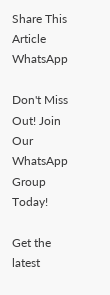Share This Article
WhatsApp

Don't Miss Out! Join Our WhatsApp Group Today!

Get the latest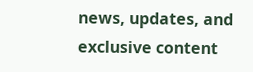news, updates, and exclusive content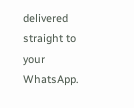delivered straight to your WhatsApp.